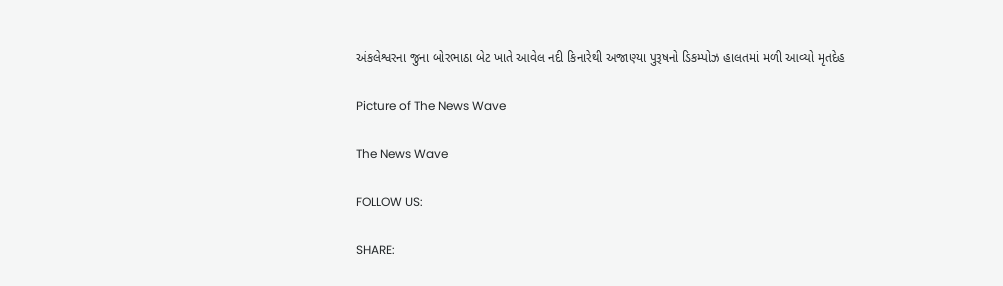અંકલેશ્વરના જુના બોરભાઠા બેટ ખાતે આવેલ નદી કિનારેથી અજાણ્યા પુરૂષનો ડિકમ્પોઝ હાલતમાં મળી આવ્યો મૃતદેહ

Picture of The News Wave

The News Wave

FOLLOW US:

SHARE: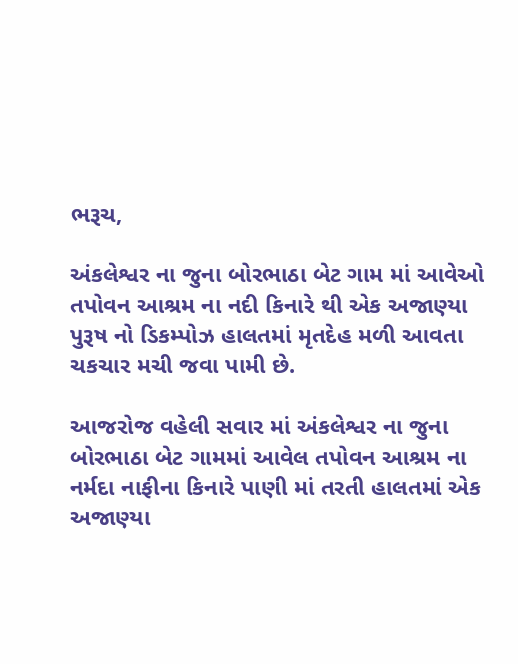ભરૂચ,

અંકલેશ્વર ના જુના બોરભાઠા બેટ ગામ માં આવેઓ તપોવન આશ્રમ ના નદી કિનારે થી એક અજાણ્યા પુરૂષ નો ડિકમ્પોઝ હાલતમાં મૃતદેહ મળી આવતા ચકચાર મચી જવા પામી છે.

આજરોજ વહેલી સવાર માં અંકલેશ્વર ના જુના બોરભાઠા બેટ ગામમાં આવેલ તપોવન આશ્રમ ના નર્મદા નાફીના કિનારે પાણી માં તરતી હાલતમાં એક અજાણ્યા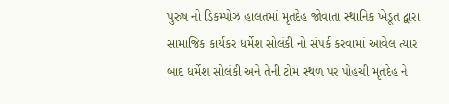પુરુષ નો ડિકમ્પોઝ હાલતમાં મૃતદેહ જોવાતા સ્થાનિક ખેડૂત દ્વારા સામાજિક કાર્યકર ધર્મેશ સોલંકી નો સંપર્ક કરવામાં આવેલ ત્યાર બાદ ધર્મેશ સોલંકી અને તેની ટોમ સ્થળ પર પોહચી મૃતદેહ ને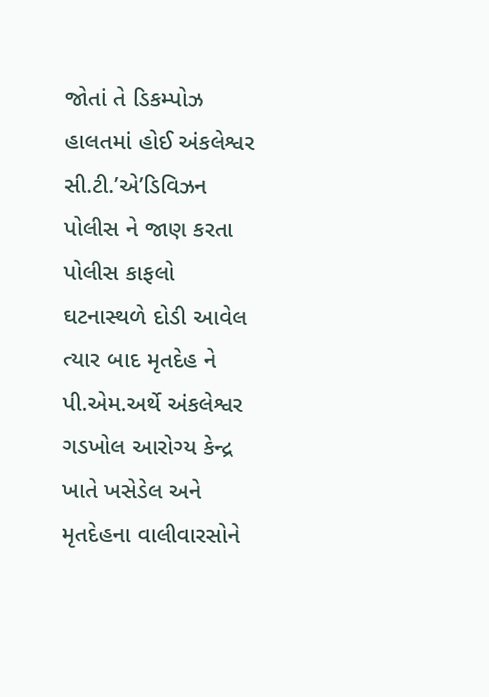જોતાં તે ડિકમ્પોઝ હાલતમાં હોઈ અંકલેશ્વર સી.ટી.’એ’ડિવિઝન પોલીસ ને જાણ કરતા પોલીસ કાફલો ઘટનાસ્થળે દોડી આવેલ ત્યાર બાદ મૃતદેહ ને પી.એમ.અર્થે અંકલેશ્વર ગડખોલ આરોગ્ય કેન્દ્ર ખાતે ખસેડેલ અને મૃતદેહના વાલીવારસોને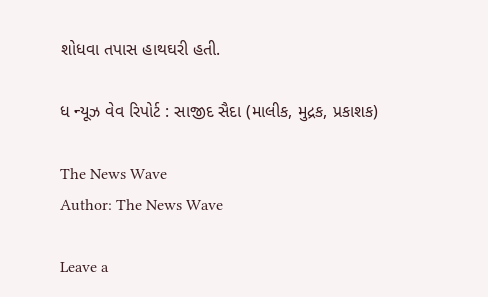શોધવા તપાસ હાથઘરી હતી.

ધ ન્યૂઝ વેવ રિપોર્ટ : સાજીદ સૈદા (માલીક, મુદ્રક, પ્રકાશક)

The News Wave
Author: The News Wave

Leave a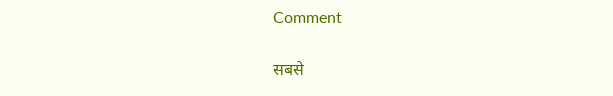Comment

सबसे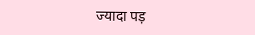ज्यादा पड़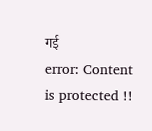गई
error: Content is protected !!